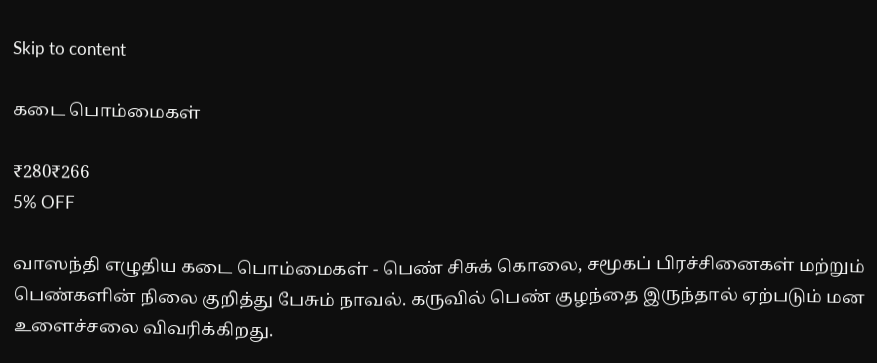Skip to content

கடை பொம்மைகள்

₹280₹266
5% OFF

வாஸந்தி எழுதிய கடை பொம்மைகள் - பெண் சிசுக் கொலை, சமூகப் பிரச்சினைகள் மற்றும் பெண்களின் நிலை குறித்து பேசும் நாவல். கருவில் பெண் குழந்தை இருந்தால் ஏற்படும் மன உளைச்சலை விவரிக்கிறது.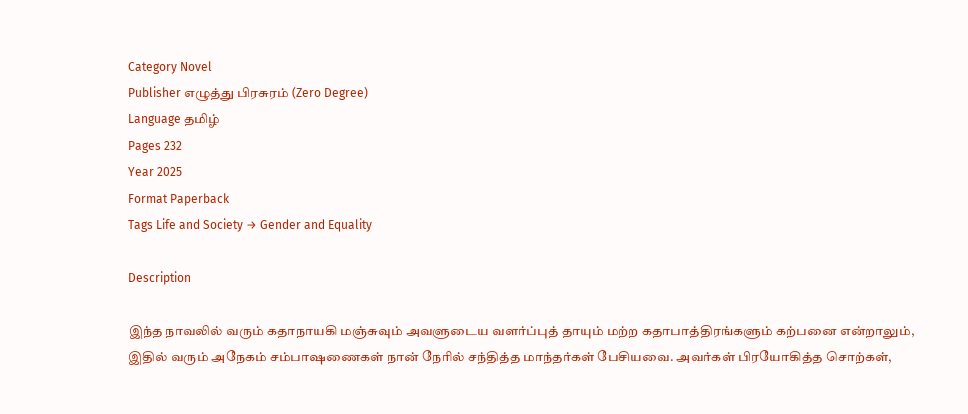Category Novel
Publisher எழுத்து பிரசுரம் (Zero Degree)
Language தமிழ்
Pages 232
Year 2025
Format Paperback
Tags Life and Society → Gender and Equality

Description

இந்த நாவலில் வரும் கதாநாயகி மஞ்சுவும் அவளுடைய வளர்ப்புத் தாயும் மற்ற கதாபாத்திரங்களும் கற்பனை என்றாலும், இதில் வரும் அநேகம் சம்பாஷணைகள் நான் நேரில் சந்தித்த மாந்தர்கள் பேசியவை. அவர்கள் பிரயோகித்த சொற்கள்,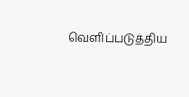வெளிப்படுத்திய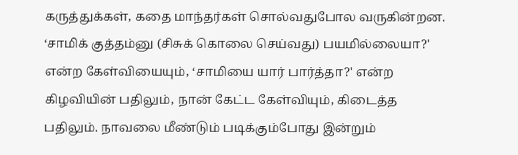கருத்துக்கள், கதை மாந்தர்கள் சொல்வதுபோல வருகின்றன. ‘சாமிக் குத்தம்னு (சிசுக் கொலை செய்வது) பயமில்லையா?' என்ற கேள்வியையும், ‘சாமியை யார் பார்த்தா?' என்ற கிழவியின் பதிலும், நான் கேட்ட கேள்வியும், கிடைத்த பதிலும். நாவலை மீண்டும் படிக்கும்போது இன்றும்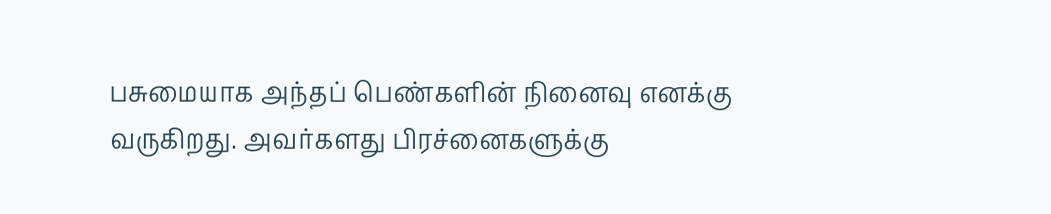பசுமையாக அந்தப் பெண்களின் நினைவு எனக்கு வருகிறது. அவர்களது பிரச்னைகளுக்கு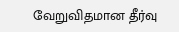வேறுவிதமான தீர்வு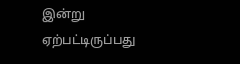இன்று ஏற்பட்டிருப்பது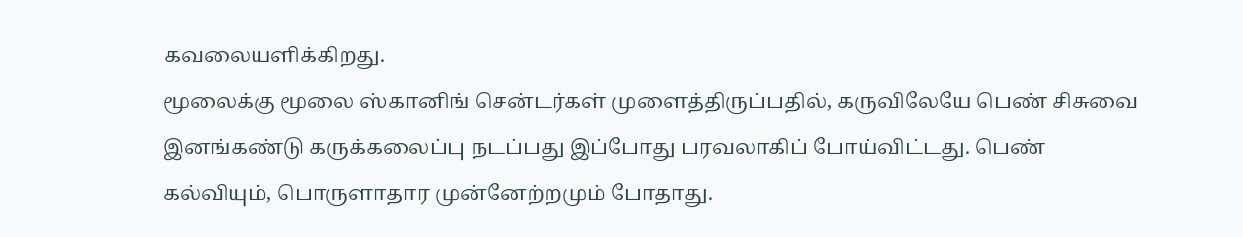கவலையளிக்கிறது.
மூலைக்கு மூலை ஸ்கானிங் சென்டர்கள் முளைத்திருப்பதில், கருவிலேயே பெண் சிசுவை இனங்கண்டு கருக்கலைப்பு நடப்பது இப்போது பரவலாகிப் போய்விட்டது. பெண் கல்வியும், பொருளாதார முன்னேற்றமும் போதாது.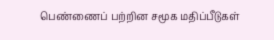பெண்ணைப் பற்றின சமூக மதிப்பீடுகள்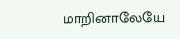மாறினாலேயே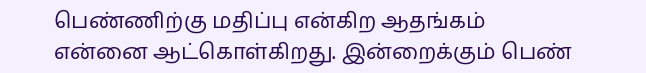பெண்ணிற்கு மதிப்பு என்கிற ஆதங்கம் என்னை ஆட்கொள்கிறது. இன்றைக்கும் பெண்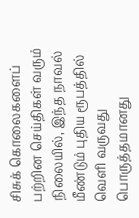சிசுக் கொலைகளைப் பற்றின செய்திகள் வரும் நிலையில், இந்த நாவல் மீண்டும் புதிய ரூபத்தில் வெளி வருவது பொருத்தமானது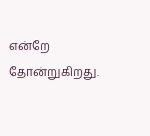என்றே தோன்றுகிறது.